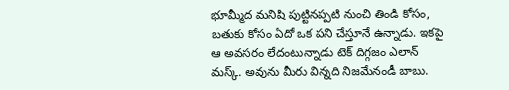భూమ్మీద మనిషి పుట్టినప్పటి నుంచి తిండి కోసం, బతుకు కోసం ఏదో ఒక పని చేస్తూనే ఉన్నాడు. ఇకపై ఆ అవసరం లేదంటున్నాడు టెక్ దిగ్గజం ఎలాన్ మస్క్. అవును మీరు విన్నది నిజమేనండీ బాబు.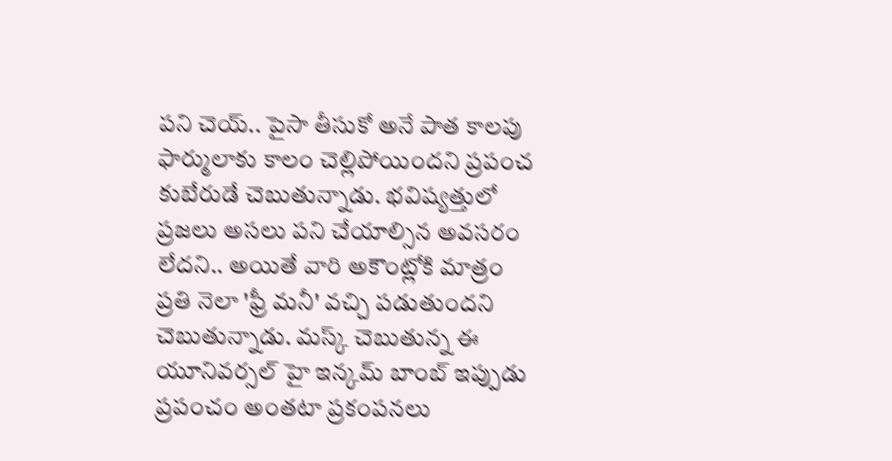పని చెయ్.. పైసా తీసుకో అనే పాత కాలపు ఫార్ములాకు కాలం చెల్లిపోయిందని ప్రపంచ కుబేరుడే చెబుతున్నాడు. భవిష్యత్తులో ప్రజలు అసలు పని చేయాల్సిన అవసరం లేదని.. అయితే వారి అకౌంట్లోకి మాత్రం ప్రతి నెలా 'ఫ్రీ మనీ' వచ్చి పడుతుందని చెబుతున్నాడు. మస్క్ చెబుతున్న ఈ యూనివర్సల్ హై ఇన్కమ్ బాంబ్ ఇప్పుడు ప్రపంచం అంతటా ప్రకంపనలు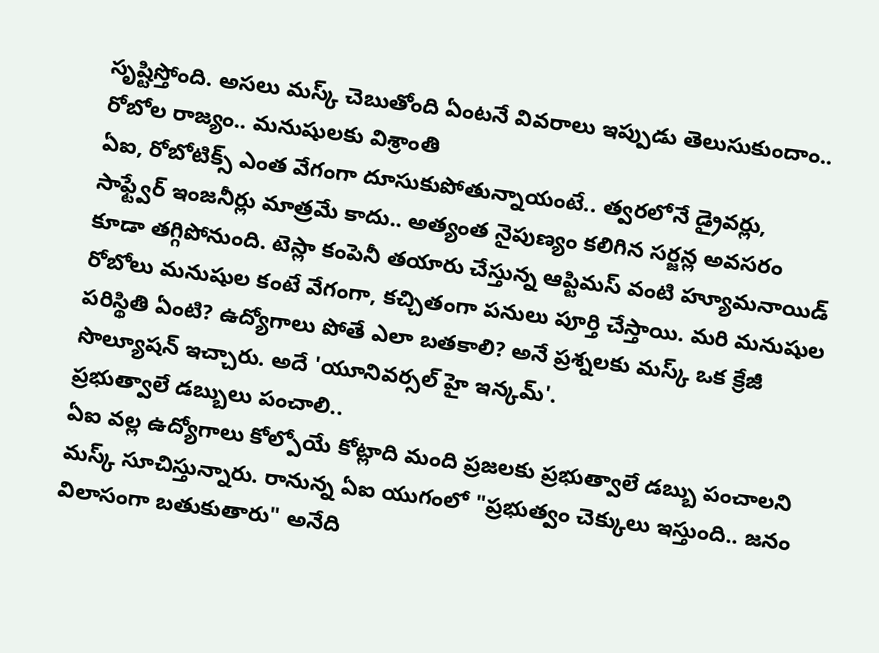సృష్టిస్తోంది. అసలు మస్క్ చెబుతోంది ఏంటనే వివరాలు ఇప్పుడు తెలుసుకుందాం..
రోబోల రాజ్యం.. మనుషులకు విశ్రాంతి
ఏఐ, రోబోటిక్స్ ఎంత వేగంగా దూసుకుపోతున్నాయంటే.. త్వరలోనే డ్రైవర్లు, సాఫ్ట్వేర్ ఇంజనీర్లు మాత్రమే కాదు.. అత్యంత నైపుణ్యం కలిగిన సర్జన్ల అవసరం కూడా తగ్గిపోనుంది. టెస్లా కంపెనీ తయారు చేస్తున్న ఆప్టిమస్ వంటి హ్యూమనాయిడ్ రోబోలు మనుషుల కంటే వేగంగా, కచ్చితంగా పనులు పూర్తి చేస్తాయి. మరి మనుషుల పరిస్థితి ఏంటి? ఉద్యోగాలు పోతే ఎలా బతకాలి? అనే ప్రశ్నలకు మస్క్ ఒక క్రేజీ సొల్యూషన్ ఇచ్చారు. అదే 'యూనివర్సల్ హై ఇన్కమ్'.
ప్రభుత్వాలే డబ్బులు పంచాలి..
ఏఐ వల్ల ఉద్యోగాలు కోల్పోయే కోట్లాది మంది ప్రజలకు ప్రభుత్వాలే డబ్బు పంచాలని మస్క్ సూచిస్తున్నారు. రానున్న ఏఐ యుగంలో "ప్రభుత్వం చెక్కులు ఇస్తుంది.. జనం విలాసంగా బతుకుతారు" అనేది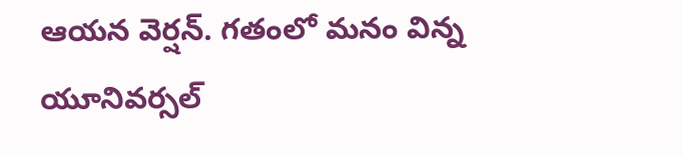ఆయన వెర్షన్. గతంలో మనం విన్న యూనివర్సల్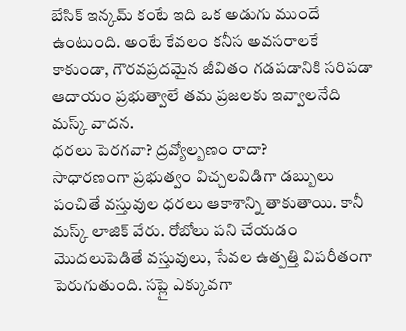బేసిక్ ఇన్కమ్ కంటే ఇది ఒక అడుగు ముందే ఉంటుంది. అంటే కేవలం కనీస అవసరాలకే కాకుండా, గౌరవప్రదమైన జీవితం గడపడానికి సరిపడా ఆదాయం ప్రభుత్వాలే తమ ప్రజలకు ఇవ్వాలనేది మస్క్ వాదన.
ధరలు పెరగవా? ద్రవ్యోల్బణం రాదా?
సాధారణంగా ప్రభుత్వం విచ్చలవిడిగా డబ్బులు పంచితే వస్తువుల ధరలు ఆకాశాన్ని తాకుతాయి. కానీ మస్క్ లాజిక్ వేరు. రోబోలు పని చేయడం మొదలుపెడితే వస్తువులు, సేవల ఉత్పత్తి విపరీతంగా పెరుగుతుంది. సప్లై ఎక్కువగా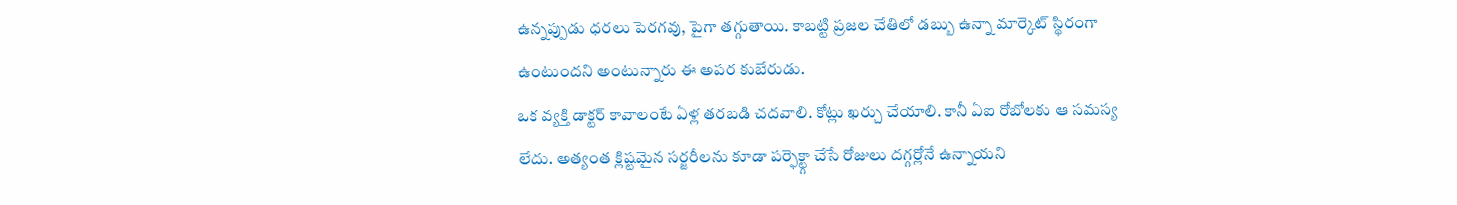ఉన్నప్పుడు ధరలు పెరగవు, పైగా తగ్గుతాయి. కాబట్టి ప్రజల చేతిలో డబ్బు ఉన్నా మార్కెట్ స్థిరంగా ఉంటుందని అంటున్నారు ఈ అపర కుబేరుడు.
ఒక వ్యక్తి డాక్టర్ కావాలంటే ఏళ్ల తరబడి చదవాలి. కోట్లు ఖర్చు చేయాలి. కానీ ఏఐ రోబోలకు ఆ సమస్య లేదు. అత్యంత క్లిష్టమైన సర్జరీలను కూడా పర్ఫెక్ట్గా చేసే రోజులు దగ్గర్లోనే ఉన్నాయని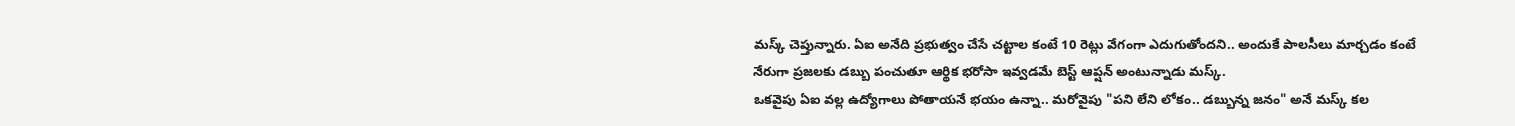మస్క్ చెప్తున్నారు. ఏఐ అనేది ప్రభుత్వం చేసే చట్టాల కంటే 10 రెట్లు వేగంగా ఎదుగుతోందని.. అందుకే పాలసీలు మార్చడం కంటే నేరుగా ప్రజలకు డబ్బు పంచుతూ ఆర్థిక భరోసా ఇవ్వడమే బెస్ట్ ఆప్షన్ అంటున్నాడు మస్క్.
ఒకవైపు ఏఐ వల్ల ఉద్యోగాలు పోతాయనే భయం ఉన్నా.. మరోవైపు "పని లేని లోకం.. డబ్బున్న జనం" అనే మస్క్ కల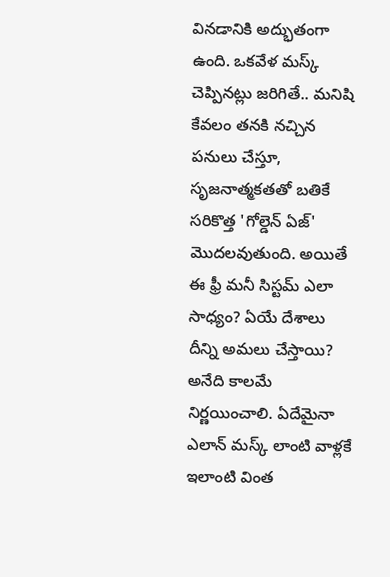వినడానికి అద్భుతంగా ఉంది. ఒకవేళ మస్క్ చెప్పినట్లు జరిగితే.. మనిషి కేవలం తనకి నచ్చిన పనులు చేస్తూ, సృజనాత్మకతతో బతికే సరికొత్త 'గోల్డెన్ ఏజ్' మొదలవుతుంది. అయితే ఈ ఫ్రీ మనీ సిస్టమ్ ఎలా సాధ్యం? ఏయే దేశాలు దీన్ని అమలు చేస్తాయి? అనేది కాలమే నిర్ణయించాలి. ఏదేమైనా ఎలాన్ మస్క్ లాంటి వాళ్లకే ఇలాంటి వింత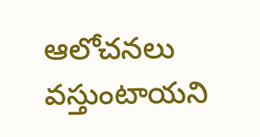ఆలోచనలు వస్తుంటాయని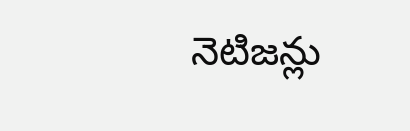నెటిజన్లు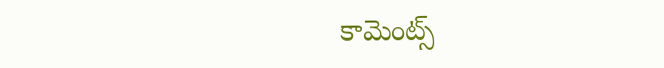కామెంట్స్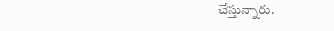చేస్తున్నారు.